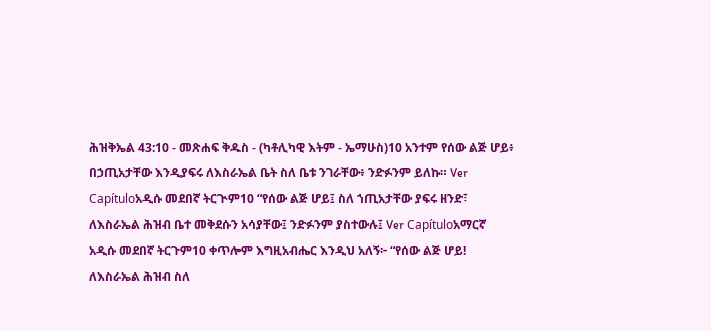ሕዝቅኤል 43:10 - መጽሐፍ ቅዱስ - (ካቶሊካዊ እትም - ኤማሁስ)10 አንተም የሰው ልጅ ሆይ፥ በኃጢአታቸው እንዲያፍሩ ለእስራኤል ቤት ስለ ቤቱ ንገራቸው፥ ንድፉንም ይለኩ። Ver Capítuloአዲሱ መደበኛ ትርጒም10 “የሰው ልጅ ሆይ፤ ስለ ኀጢአታቸው ያፍሩ ዘንድ፣ ለእስራኤል ሕዝብ ቤተ መቅደሱን አሳያቸው፤ ንድፉንም ያስተውሉ፤ Ver Capítuloአማርኛ አዲሱ መደበኛ ትርጉም10 ቀጥሎም እግዚአብሔር እንዲህ አለኝ፦ “የሰው ልጅ ሆይ! ለእስራኤል ሕዝብ ስለ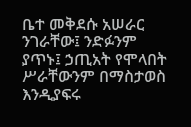ቤተ መቅደሱ አሠራር ንገራቸው፤ ንድፉንም ያጥኑ፤ ኃጢአት የሞላበት ሥራቸውንም በማስታወስ እንዲያፍሩ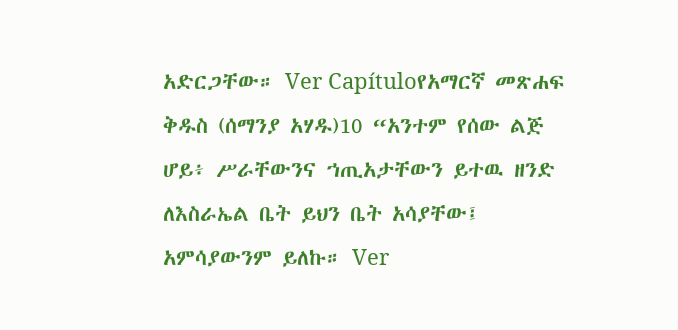አድርጋቸው። Ver Capítuloየአማርኛ መጽሐፍ ቅዱስ (ሰማንያ አሃዱ)10 “አንተም የሰው ልጅ ሆይ፥ ሥራቸውንና ኀጢአታቸውን ይተዉ ዘንድ ለእስራኤል ቤት ይህን ቤት አሳያቸው፤ አምሳያውንም ይለኩ። Ver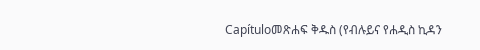Capítuloመጽሐፍ ቅዱስ (የብሉይና የሐዲስ ኪዳን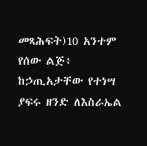መጻሕፍት)10 አንተም የሰው ልጅ፥ ከኃጢአታቸው የተነሣ ያፍሩ ዘንድ ለእስራኤል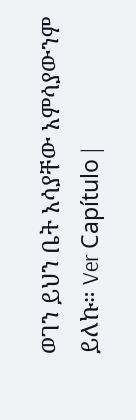ወገን ይህን ቤት አሳያቸው አምሳያውንም ይለኩ። Ver Capítulo |